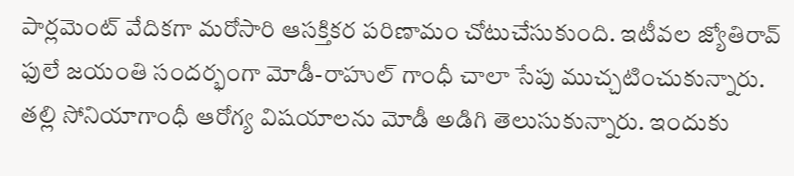పార్లమెంట్ వేదికగా మరోసారి ఆసక్తికర పరిణామం చోటుచేసుకుంది. ఇటీవల జ్యోతిరావ్ ఫులే జయంతి సందర్భంగా మోడీ-రాహుల్ గాంధీ చాలా సేపు ముచ్చటించుకున్నారు. తల్లి సోనియాగాంధీ ఆరోగ్య విషయాలను మోడీ అడిగి తెలుసుకున్నారు. ఇందుకు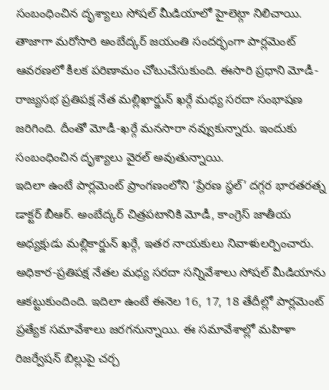సంబంధించిన దృశ్యాలు సోషల్ మీడియాలో హైలెట్గా నిలిచాయి.
తాజాగా మరోసారి అంబేద్కర్ జయంతి సందర్భంగా పార్లమెంట్ ఆవరణలో కీలక పరిణామం చోటుచేసుకుంది. ఈసారి ప్రధాని మోడీ-రాజ్యసభ ప్రతిపక్ష నేత మల్లిఖార్జున్ ఖర్గే మధ్య సరదా సంభాషణ జరిగింది. దీంతో మోడీ-ఖర్గే మనసారా నవ్వుకున్నారు. ఇందుకు సంబంధించిన దృశ్యాలు వైరల్ అవుతున్నాయి.
ఇదిలా ఉంటే పార్లమెంట్ ప్రాంగణంలోని ‘ప్రేరణ స్థల్’ దగ్గర భారతరత్న డాక్టర్ బీఆర్. అంబేద్కర్ చిత్రపటానికి మోడీ, కాంగ్రెస్ జాతీయ అధ్యక్షుడు మల్లికార్జున్ ఖర్గే, ఇతర నాయకులు నివాళులర్పించారు. అధికార-ప్రతిపక్ష నేతల మధ్య సరదా సన్నివేశాలు సోషల్ మీడియాను ఆకట్టుకుందింది. ఇదిలా ఉంటే ఈనెల 16, 17, 18 తేదీల్లో పార్లమెంట్ ప్రత్యేక సమావేశాలు జరగనున్నాయి. ఈ సమావేశాల్లో మహిళా రిజర్వేషన్ బిల్లుపై చర్చ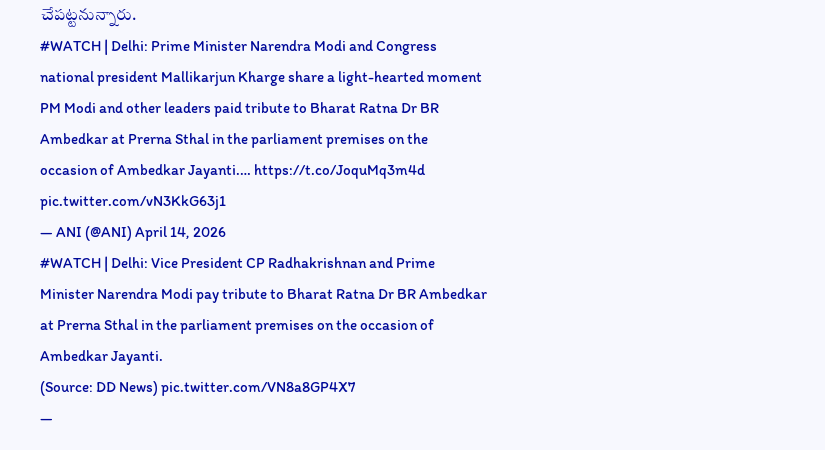చేపట్టనున్నారు.
#WATCH | Delhi: Prime Minister Narendra Modi and Congress national president Mallikarjun Kharge share a light-hearted moment
PM Modi and other leaders paid tribute to Bharat Ratna Dr BR Ambedkar at Prerna Sthal in the parliament premises on the occasion of Ambedkar Jayanti.… https://t.co/JoquMq3m4d pic.twitter.com/vN3KkG63j1
— ANI (@ANI) April 14, 2026
#WATCH | Delhi: Vice President CP Radhakrishnan and Prime Minister Narendra Modi pay tribute to Bharat Ratna Dr BR Ambedkar at Prerna Sthal in the parliament premises on the occasion of Ambedkar Jayanti.
(Source: DD News) pic.twitter.com/VN8a8GP4X7
—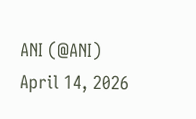ANI (@ANI) April 14, 2026